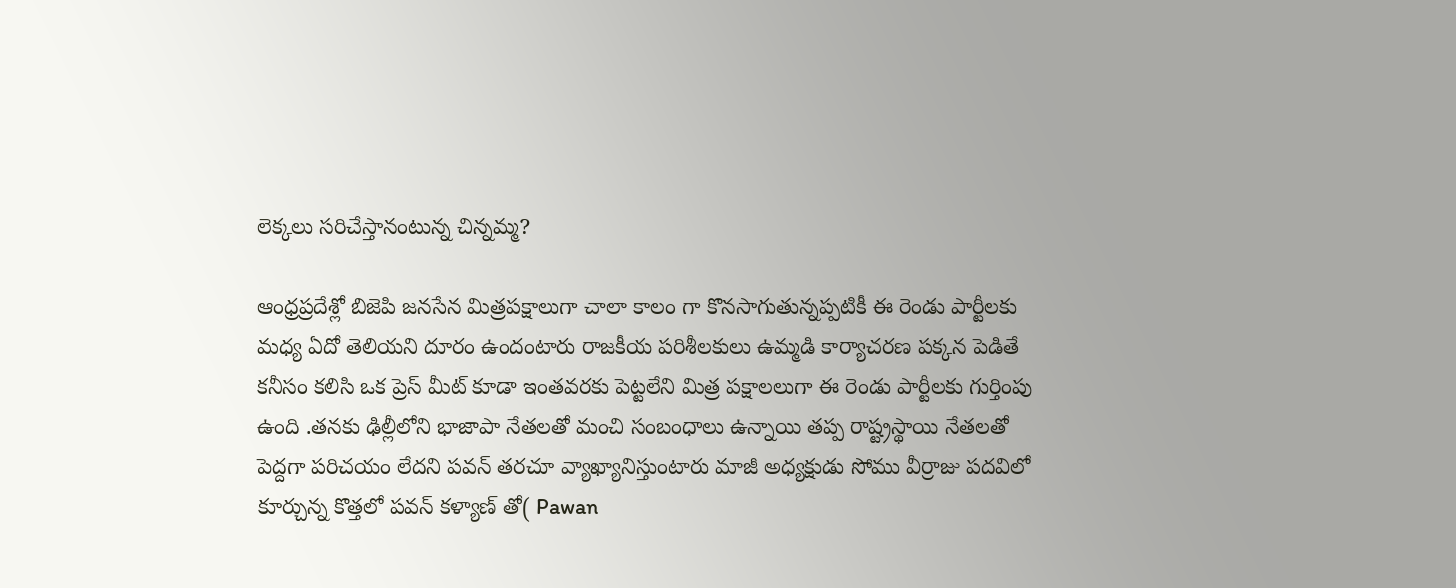లెక్కలు సరిచేస్తానంటున్న చిన్నమ్మ?

ఆంధ్రప్రదేశ్లో బిజెపి జనసేన మిత్రపక్షాలుగా చాలా కాలం గా కొనసాగుతున్నప్పటికీ ఈ రెండు పార్టీలకు మధ్య ఏదో తెలియని దూరం ఉందంటారు రాజకీయ పరిశీలకులు ఉమ్మడి కార్యాచరణ పక్కన పెడితే కనీసం కలిసి ఒక ప్రెస్ మీట్ కూడా ఇంతవరకు పెట్టలేని మిత్ర పక్షాలలుగా ఈ రెండు పార్టీలకు గుర్తింపు ఉంది .తనకు ఢిల్లీలోని భాజాపా నేతలతో మంచి సంబంధాలు ఉన్నాయి తప్ప రాష్ట్రస్థాయి నేతలతో పెద్దగా పరిచయం లేదని పవన్ తరచూ వ్యాఖ్యానిస్తుంటారు మాజీ అధ్యక్షుడు సోము వీర్రాజు పదవిలో కూర్చున్న కొత్తలో పవన్ కళ్యాణ్ తో( Pawan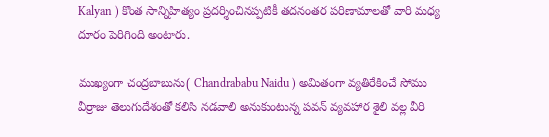Kalyan ) కొంత సాన్నిహిత్యం ప్రదర్శించినప్పటికీ తదనంతర పరిణామాలతో వారి మధ్య దూరం పెరిగింది అంటారు.

ముఖ్యంగా చంద్రబాబును( Chandrababu Naidu ) అమితంగా వ్యతిరేకించే సోము వీర్రాజు తెలుగుదేశంతో కలిసి నడవాలి అనుకుంటున్న పవన్ వ్యవహార శైలి వల్ల వీరి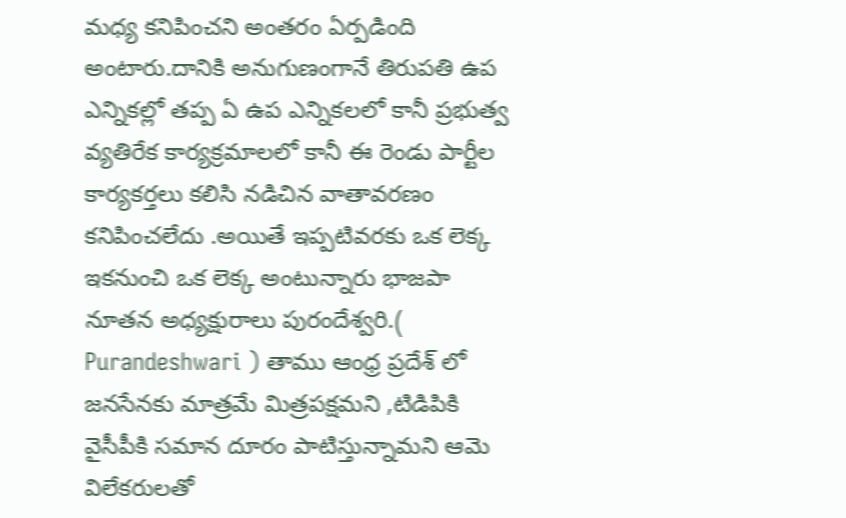మధ్య కనిపించని అంతరం ఏర్పడింది అంటారు.దానికి అనుగుణంగానే తిరుపతి ఉప ఎన్నికల్లో తప్ప ఏ ఉప ఎన్నికలలో కానీ ప్రభుత్వ వ్యతిరేక కార్యక్రమాలలో కానీ ఈ రెండు పార్టీల కార్యకర్తలు కలిసి నడిచిన వాతావరణం కనిపించలేదు .అయితే ఇప్పటివరకు ఒక లెక్క ఇకనుంచి ఒక లెక్క అంటున్నారు భాజపా నూతన అధ్యక్షురాలు పురందేశ్వరి.( Purandeshwari ) తాము ఆంధ్ర ప్రదేశ్ లో జనసేనకు మాత్రమే మిత్రపక్షమని ,టిడిపికి వైసీపీకి సమాన దూరం పాటిస్తున్నామని ఆమె విలేకరులతో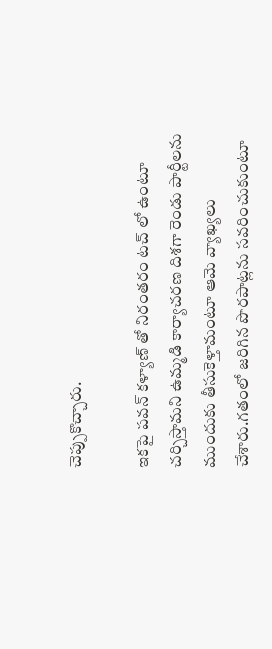చెప్పుకొచ్చారు.

ఇకపై పవన్ కళ్యాణ్ తో నిరంతరం టచ్ లో ఉంటూ చర్చిస్తామని ఉమ్మడి కార్యాచరణ దిశగా రెండు పార్టీలను ముందుకు తీసుకెళ్తామంటూ ఆమె వ్యాఖ్యలు చేశారు.గతంలో జరిగిన పొరపాట్లను సవరించుకుంటూ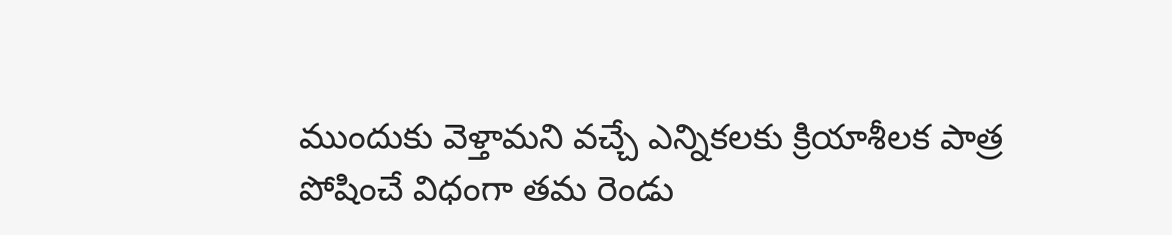ముందుకు వెళ్తామని వచ్చే ఎన్నికలకు క్రియాశీలక పాత్ర పోషించే విధంగా తమ రెండు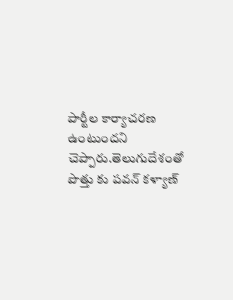పార్టీల కార్యాచరణ ఉంటుందని చెప్పారు.తెలుగుదేశంతో పొత్తు కు పవన్ కళ్యాణ్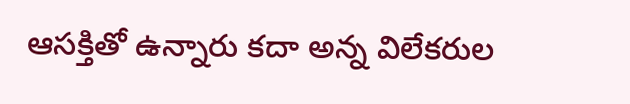ఆసక్తితో ఉన్నారు కదా అన్న విలేకరుల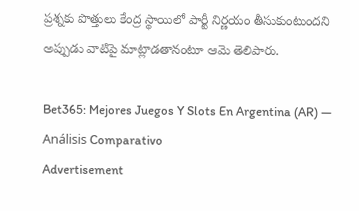ప్రశ్నకు పొత్తులు కేంద్ర స్థాయిలో పార్టీ నిర్ణయం తీసుకుంటుందని అప్పుడు వాటిపై మాట్లాడతానంటూ ఆమె తెలిపారు.

Bet365: Mejores Juegos Y Slots En Argentina (AR) — Análisis Comparativo
Advertisement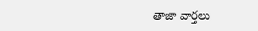తాజా వార్తలు